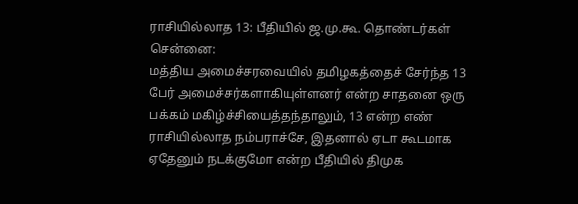ராசியில்லாத 13: பீதியில் ஜ.மு.கூ. தொண்டர்கள்
சென்னை:
மத்திய அமைச்சரவையில் தமிழகத்தைச் சேர்ந்த 13 பேர் அமைச்சர்களாகியுள்ளனர் என்ற சாதனை ஒரு பக்கம் மகிழ்ச்சியைத்தந்தாலும், 13 என்ற எண் ராசியில்லாத நம்பராச்சே, இதனால் ஏடா கூடமாக ஏதேனும் நடக்குமோ என்ற பீதியில் திமுக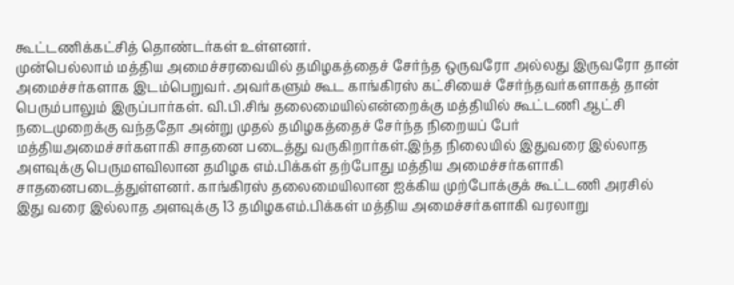கூட்டணிக்கட்சித் தொண்டர்கள் உள்ளனர்.
முன்பெல்லாம் மத்திய அமைச்சரவையில் தமிழகத்தைச் சேர்ந்த ஒருவரோ அல்லது இருவரோ தான் அமைச்சர்களாக இடம்பெறுவர். அவர்களும் கூட காங்கிரஸ் கட்சியைச் சேர்ந்தவர்களாகத் தான் பெரும்பாலும் இருப்பார்கள். வி.பி.சிங் தலைமையில்என்றைக்கு மத்தியில் கூட்டணி ஆட்சி நடைமுறைக்கு வந்ததோ அன்று முதல் தமிழகத்தைச் சேர்ந்த நிறையப் பேர் மத்தியஅமைச்சர்களாகி சாதனை படைத்து வருகிறார்கள்.இந்த நிலையில் இதுவரை இல்லாத அளவுக்கு பெருமளவிலான தமிழக எம்.பிக்கள் தற்போது மத்திய அமைச்சர்களாகி சாதனைபடைத்துள்ளனர். காங்கிரஸ் தலைமையிலான ஐக்கிய முற்போக்குக் கூட்டணி அரசில் இது வரை இல்லாத அளவுக்கு 13 தமிழகஎம்.பிக்கள் மத்திய அமைச்சர்களாகி வரலாறு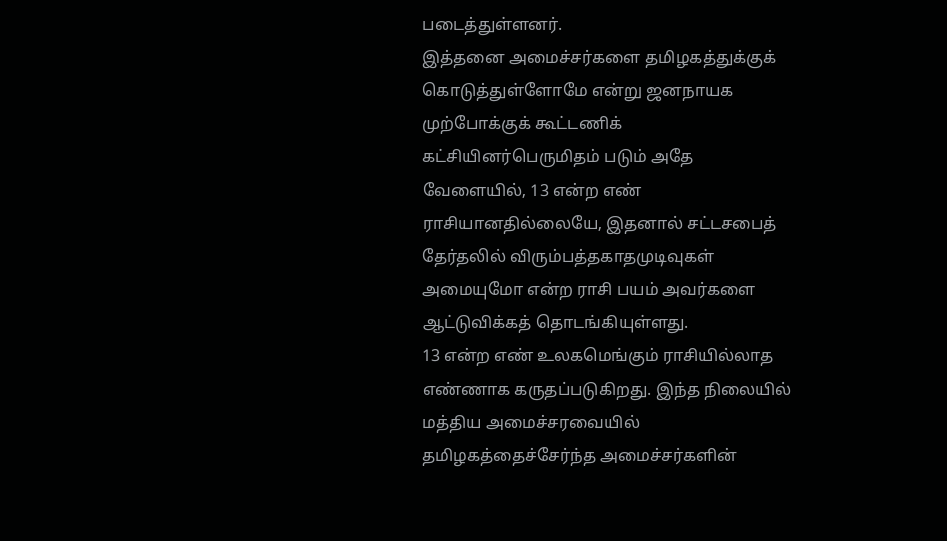படைத்துள்ளனர்.
இத்தனை அமைச்சர்களை தமிழகத்துக்குக் கொடுத்துள்ளோமே என்று ஜனநாயக முற்போக்குக் கூட்டணிக் கட்சியினர்பெருமிதம் படும் அதே வேளையில், 13 என்ற எண் ராசியானதில்லையே, இதனால் சட்டசபைத் தேர்தலில் விரும்பத்தகாதமுடிவுகள் அமையுமோ என்ற ராசி பயம் அவர்களை ஆட்டுவிக்கத் தொடங்கியுள்ளது.
13 என்ற எண் உலகமெங்கும் ராசியில்லாத எண்ணாக கருதப்படுகிறது. இந்த நிலையில் மத்திய அமைச்சரவையில் தமிழகத்தைச்சேர்ந்த அமைச்சர்களின்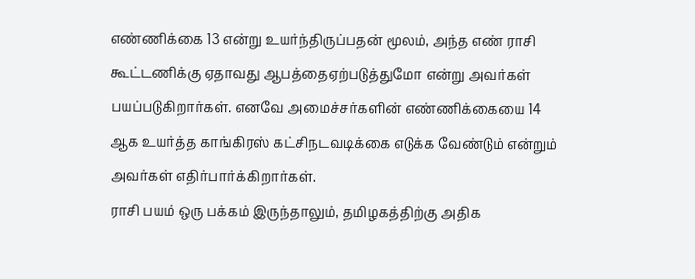எண்ணிக்கை 13 என்று உயர்ந்திருப்பதன் மூலம், அந்த எண் ராசி கூட்டணிக்கு ஏதாவது ஆபத்தைஏற்படுத்துமோ என்று அவர்கள் பயப்படுகிறார்கள். எனவே அமைச்சர்களின் எண்ணிக்கையை 14 ஆக உயர்த்த காங்கிரஸ் கட்சிநடவடிக்கை எடுக்க வேண்டும் என்றும் அவர்கள் எதிர்பார்க்கிறார்கள்.
ராசி பயம் ஒரு பக்கம் இருந்தாலும், தமிழகத்திற்கு அதிக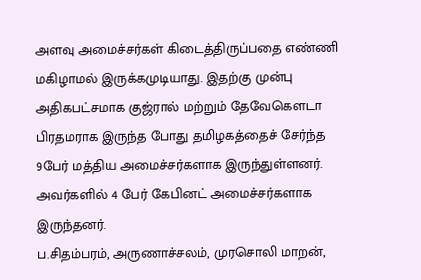அளவு அமைச்சர்கள் கிடைத்திருப்பதை எண்ணி மகிழாமல் இருக்கமுடியாது. இதற்கு முன்பு அதிகபட்சமாக குஜ்ரால் மற்றும் தேவேகெளடா பிரதமராக இருந்த போது தமிழகத்தைச் சேர்ந்த 9பேர் மத்திய அமைச்சர்களாக இருந்துள்ளனர். அவர்களில் 4 பேர் கேபினட் அமைச்சர்களாக இருந்தனர்.
ப.சிதம்பரம், அருணாச்சலம், முரசொலி மாறன்,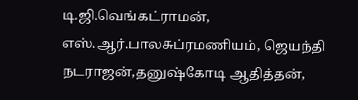டி.ஜி.வெங்கட்ராமன், எஸ்.ஆர்.பாலசுப்ரமணியம், ஜெயந்தி நடராஜன்,தனுஷ்கோடி ஆதித்தன்,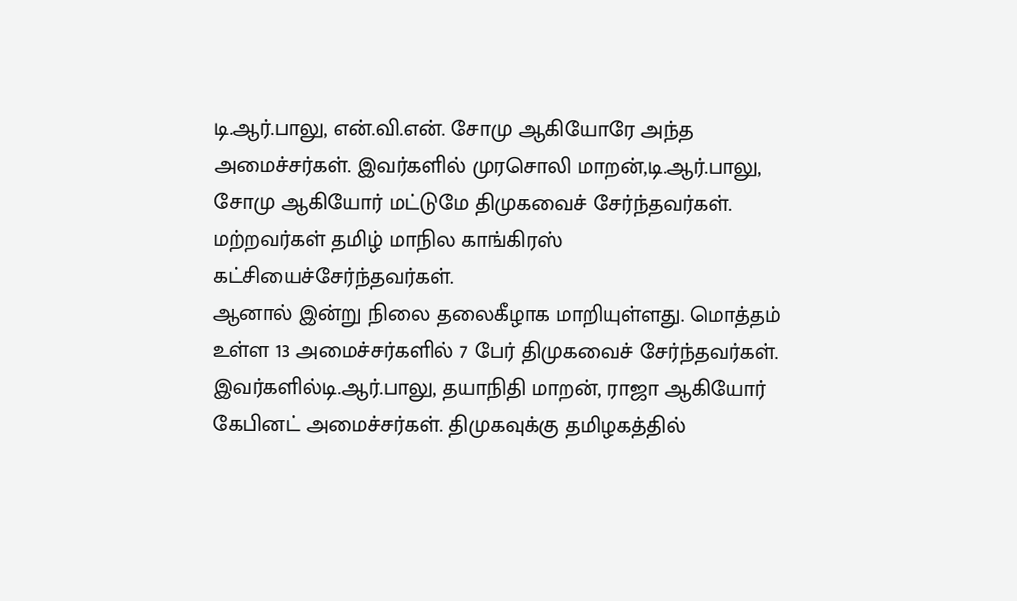டி.ஆர்.பாலு, என்.வி.என். சோமு ஆகியோரே அந்த அமைச்சர்கள். இவர்களில் முரசொலி மாறன்,டி.ஆர்.பாலு, சோமு ஆகியோர் மட்டுமே திமுகவைச் சேர்ந்தவர்கள். மற்றவர்கள் தமிழ் மாநில காங்கிரஸ் கட்சியைச்சேர்ந்தவர்கள்.
ஆனால் இன்று நிலை தலைகீழாக மாறியுள்ளது. மொத்தம் உள்ள 13 அமைச்சர்களில் 7 பேர் திமுகவைச் சேர்ந்தவர்கள். இவர்களில்டி.ஆர்.பாலு, தயாநிதி மாறன், ராஜா ஆகியோர் கேபினட் அமைச்சர்கள். திமுகவுக்கு தமிழகத்தில்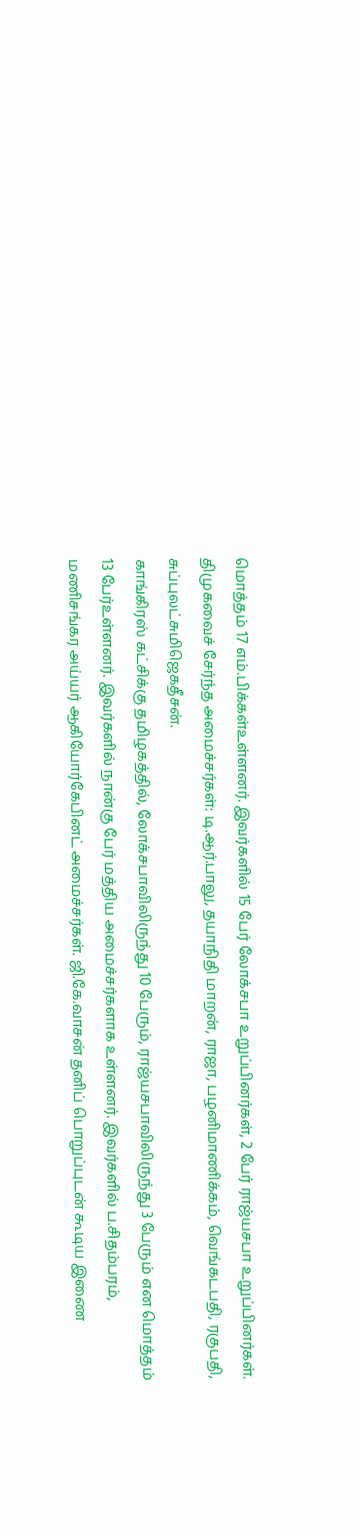மொத்தம் 17 எம்.பிக்கள்உள்ளனர். இவர்களில் 15 பேர் லோக்சபா உறுப்பினர்கள், 2 பேர் ராஜ்யசபா உறுப்பினர்கள்.
திமுகவைச் சேர்ந்த அமைச்சர்கள்: டி.ஆர்.பாலு, தயாநிதி மாறன், ராஜா, பழனிமாணிக்கம், வெங்கடபதி, ரகுபதி, சுப்புலட்சுமிஜெகதீசன்.
காங்கிரஸ் கட்சிக்கு தமிழகத்தில், லோக்சபாவிலிருந்து 10 பேரும், ராஜ்யசபாவிலிருந்து 3 பேரும் என மொத்தம் 13 பேர்உள்ளனர். இவர்களில் நான்கு பேர் மத்திய அமைச்சர்களாக உள்ளனர். இவர்களில் ப.சிதம்பரம், மணிசங்கர அய்யர் ஆகியோர்கேபினட் அமைச்சர்கள். ஜி.கே.வாசன் தனிப் பொறுப்புடன் கூடிய இணை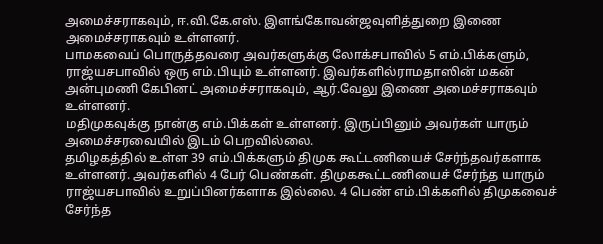அமைச்சராகவும், ஈ.வி.கே.எஸ். இளங்கோவன்ஜவுளித்துறை இணை அமைச்சராகவும் உள்ளனர்.
பாமகவைப் பொருத்தவரை அவர்களுக்கு லோக்சபாவில் 5 எம்.பிக்களும், ராஜ்யசபாவில் ஒரு எம்.பியும் உள்ளனர். இவர்களில்ராமதாஸின் மகன் அன்புமணி கேபினட் அமைச்சராகவும், ஆர்.வேலு இணை அமைச்சராகவும் உள்ளனர்.
மதிமுகவுக்கு நான்கு எம்.பிக்கள் உள்ளனர். இருப்பினும் அவர்கள் யாரும் அமைச்சரவையில் இடம் பெறவில்லை.
தமிழகத்தில் உள்ள 39 எம்.பிக்களும் திமுக கூட்டணியைச் சேர்ந்தவர்களாக உள்ளனர். அவர்களில் 4 பேர் பெண்கள். திமுககூட்டணியைச் சேர்ந்த யாரும் ராஜ்யசபாவில் உறுப்பினர்களாக இல்லை. 4 பெண் எம்.பிக்களில் திமுகவைச் சேர்ந்த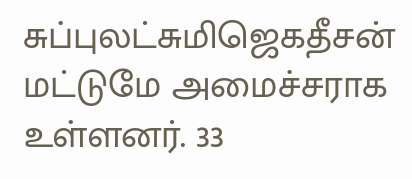சுப்புலட்சுமிஜெகதீசன் மட்டுமே அமைச்சராக உள்ளனர். 33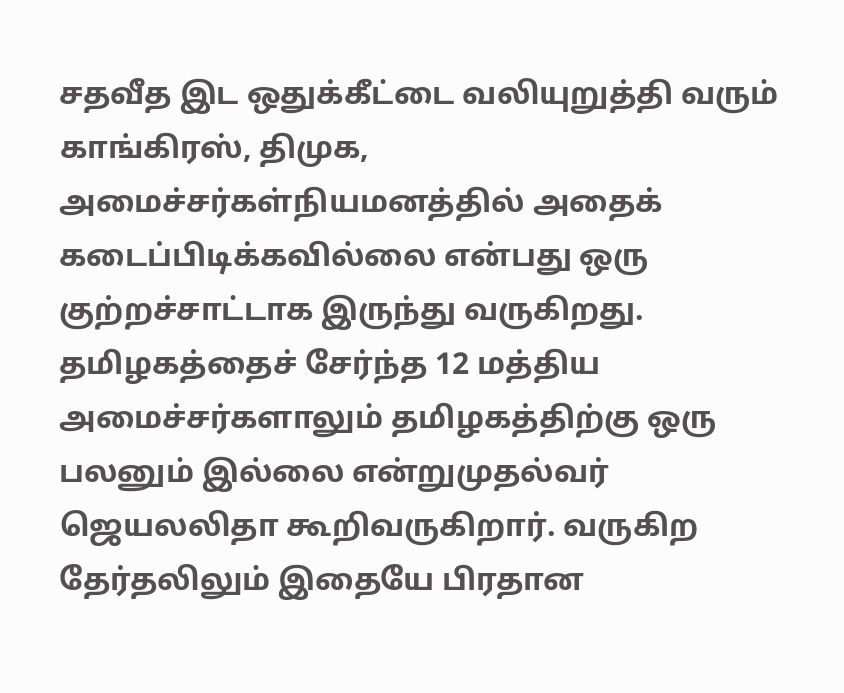சதவீத இட ஒதுக்கீட்டை வலியுறுத்தி வரும் காங்கிரஸ், திமுக, அமைச்சர்கள்நியமனத்தில் அதைக் கடைப்பிடிக்கவில்லை என்பது ஒரு குற்றச்சாட்டாக இருந்து வருகிறது.
தமிழகத்தைச் சேர்ந்த 12 மத்திய அமைச்சர்களாலும் தமிழகத்திற்கு ஒரு பலனும் இல்லை என்றுமுதல்வர் ஜெயலலிதா கூறிவருகிறார். வருகிற தேர்தலிலும் இதையே பிரதான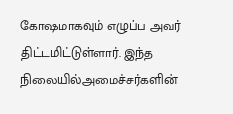கோஷமாகவும் எழுப்ப அவர் திட்டமிட்டுள்ளார். இந்த நிலையில்அமைச்சர்களின்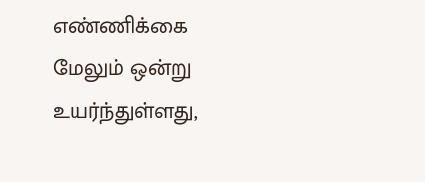எண்ணிக்கை மேலும் ஒன்று உயர்ந்துள்ளது,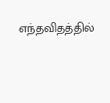எந்தவிதத்தில்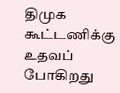திமுக கூட்டணிக்கு உதவப் போகிறது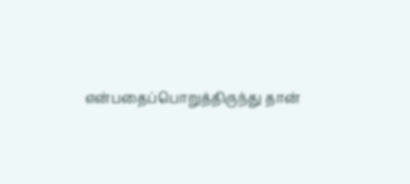என்பதைப்பொறுத்திருந்து தான்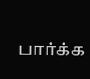பார்க்க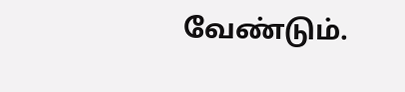வேண்டும்.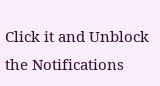Click it and Unblock the Notifications